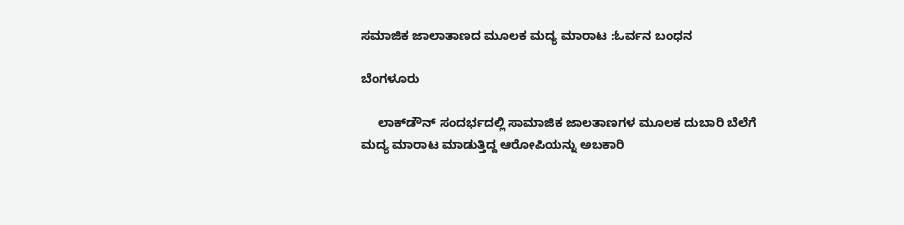ಸಮಾಜಿಕ ಜಾಲಾತಾಣದ ಮೂಲಕ ಮದ್ಯ ಮಾರಾಟ :ಓರ್ವನ ಬಂಧನ

ಬೆಂಗಳೂರು

     ಲಾಕ್‌ಡೌನ್ ಸಂದರ್ಭದಲ್ಲಿ ಸಾಮಾಜಿಕ ಜಾಲತಾಣಗಳ ಮೂಲಕ ದುಬಾರಿ ಬೆಲೆಗೆ ಮದ್ಯ ಮಾರಾಟ ಮಾಡುತ್ತಿದ್ದ ಆರೋಪಿಯನ್ನು ಅಬಕಾರಿ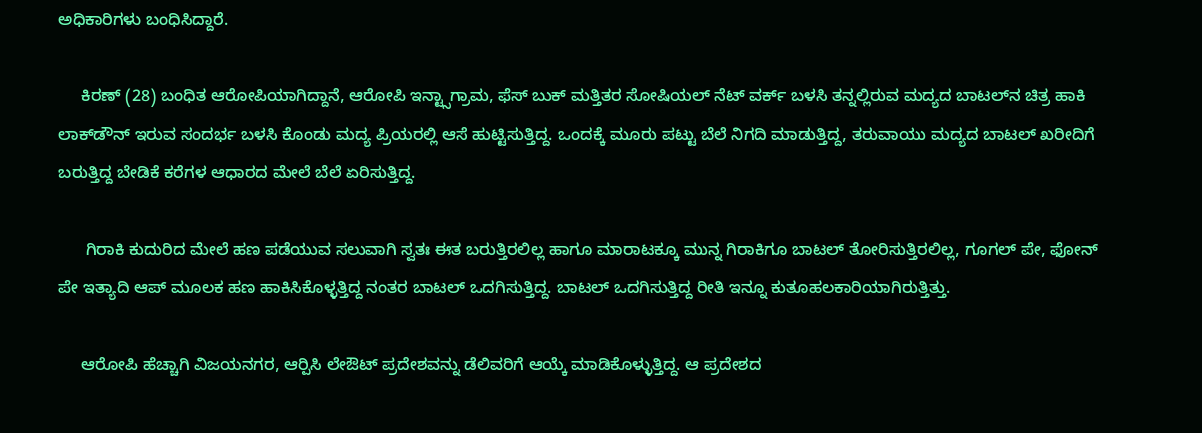ಅಧಿಕಾರಿಗಳು ಬಂಧಿಸಿದ್ದಾರೆ.

     ಕಿರಣ್ (28) ಬಂಧಿತ ಆರೋಪಿಯಾಗಿದ್ದಾನೆ, ಆರೋಪಿ ಇನ್ಟ್ಸಾಗ್ರಾಮ, ಫೆಸ್ ಬುಕ್ ಮತ್ತಿತರ ಸೋಷಿಯಲ್ ನೆಟ್ ವರ್ಕ್ ಬಳಸಿ ತನ್ನಲ್ಲಿರುವ ಮದ್ಯದ ಬಾಟಲ್‌ನ ಚಿತ್ರ ಹಾಕಿ ಲಾಕ್‌ಡೌನ್ ಇರುವ ಸಂದರ್ಭ ಬಳಸಿ ಕೊಂಡು ಮದ್ಯ ಪ್ರಿಯರಲ್ಲಿ ಆಸೆ ಹುಟ್ಟಿಸುತ್ತಿದ್ದ. ಒಂದಕ್ಕೆ ಮೂರು ಪಟ್ಟು ಬೆಲೆ ನಿಗದಿ ಮಾಡುತ್ತಿದ್ದ, ತರುವಾಯು ಮದ್ಯದ ಬಾಟಲ್ ಖರೀದಿಗೆ ಬರುತ್ತಿದ್ದ ಬೇಡಿಕೆ ಕರೆಗಳ ಆಧಾರದ ಮೇಲೆ ಬೆಲೆ ಏರಿಸುತ್ತಿದ್ದ.

      ಗಿರಾಕಿ ಕುದುರಿದ ಮೇಲೆ ಹಣ ಪಡೆಯುವ ಸಲುವಾಗಿ ಸ್ವತಃ ಈತ ಬರುತ್ತಿರಲಿಲ್ಲ ಹಾಗೂ ಮಾರಾಟಕ್ಕೂ ಮುನ್ನ ಗಿರಾಕಿಗೂ ಬಾಟಲ್ ತೋರಿಸುತ್ತಿರಲಿಲ್ಲ, ಗೂಗಲ್ ಪೇ, ಫೋನ್ ಪೇ ಇತ್ಯಾದಿ ಆಪ್ ಮೂಲಕ ಹಣ ಹಾಕಿಸಿಕೊಳ್ಳತ್ತಿದ್ದ ನಂತರ ಬಾಟಲ್ ಒದಗಿಸುತ್ತಿದ್ದ. ಬಾಟಲ್ ಒದಗಿಸುತ್ತಿದ್ದ ರೀತಿ ಇನ್ನೂ ಕುತೂಹಲಕಾರಿಯಾಗಿರುತ್ತಿತ್ತು.

     ಆರೋಪಿ ಹೆಚ್ಚಾಗಿ ವಿಜಯನಗರ, ಆರ್‍ಪಿಸಿ ಲೇಔಟ್ ಪ್ರದೇಶವನ್ನು ಡೆಲಿವರಿಗೆ ಆಯ್ಕೆ ಮಾಡಿಕೊಳ್ಳುತ್ತಿದ್ದ. ಆ ಪ್ರದೇಶದ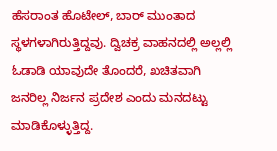ಹೆಸರಾಂತ ಹೊಟೇಲ್, ಬಾರ್ ಮುಂತಾದ ಸ್ಥಳಗಳಾಗಿರುತ್ತಿದ್ದವು. ದ್ವಿಚಕ್ರ ವಾಹನದಲ್ಲಿ ಅಲ್ಲಲ್ಲಿ ಓಡಾಡಿ ಯಾವುದೇ ತೊಂದರೆ, ಖಚಿತವಾಗಿ ಜನರಿಲ್ಲ ನಿರ್ಜನ ಪ್ರದೇಶ ಎಂದು ಮನದಟ್ಟು ಮಾಡಿಕೊಳ್ಳುತ್ತಿದ್ದ.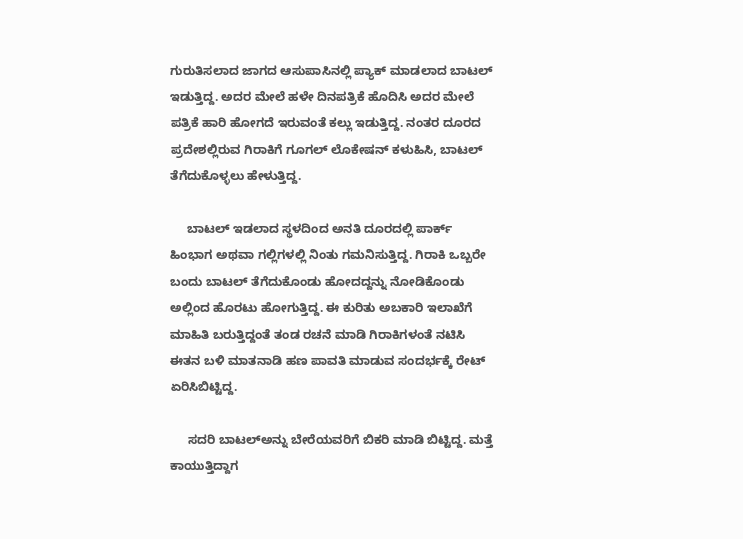ಗುರುತಿಸಲಾದ ಜಾಗದ ಆಸುಪಾಸಿನಲ್ಲಿ ಪ್ಯಾಕ್ ಮಾಡಲಾದ ಬಾಟಲ್ ಇಡುತ್ತಿದ್ದ. ಅದರ ಮೇಲೆ ಹಳೇ ದಿನಪತ್ರಿಕೆ ಹೊದಿಸಿ ಅದರ ಮೇಲೆ ಪತ್ರಿಕೆ ಹಾರಿ ಹೋಗದೆ ಇರುವಂತೆ ಕಲ್ಲು ಇಡುತ್ತಿದ್ದ. ನಂತರ ದೂರದ ಪ್ರದೇಶಲ್ಲಿರುವ ಗಿರಾಕಿಗೆ ಗೂಗಲ್ ಲೊಕೇಷನ್ ಕಳುಹಿಸಿ, ಬಾಟಲ್ ತೆಗೆದುಕೊಳ್ಳಲು ಹೇಳುತ್ತಿದ್ದ.

     ಬಾಟಲ್ ಇಡಲಾದ ಸ್ಥಳದಿಂದ ಅನತಿ ದೂರದಲ್ಲಿ ಪಾರ್ಕ್ ಹಿಂಭಾಗ ಅಥವಾ ಗಲ್ಲಿಗಳಲ್ಲಿ ನಿಂತು ಗಮನಿಸುತ್ತಿದ್ದ. ಗಿರಾಕಿ ಒಬ್ಬರೇ ಬಂದು ಬಾಟಲ್ ತೆಗೆದುಕೊಂಡು ಹೋದದ್ದನ್ನು ನೋಡಿಕೊಂಡು ಅಲ್ಲಿಂದ ಹೊರಟು ಹೋಗುತ್ತಿದ್ದ. ಈ ಕುರಿತು ಅಬಕಾರಿ ಇಲಾಖೆಗೆ ಮಾಹಿತಿ ಬರುತ್ತಿದ್ದಂತೆ ತಂಡ ರಚನೆ ಮಾಡಿ ಗಿರಾಕಿಗಳಂತೆ ನಟಿಸಿ ಈತನ ಬಳಿ ಮಾತನಾಡಿ ಹಣ ಪಾವತಿ ಮಾಡುವ ಸಂದರ್ಭಕ್ಕೆ ರೇಟ್ ಏರಿಸಿಬಿಟ್ಟಿದ್ದ.

     ಸದರಿ ಬಾಟಲ್‌ಅನ್ನು ಬೇರೆಯವರಿಗೆ ಬಿಕರಿ ಮಾಡಿ ಬಿಟ್ಟಿದ್ದ. ಮತ್ತೆ ಕಾಯುತ್ತಿದ್ದಾಗ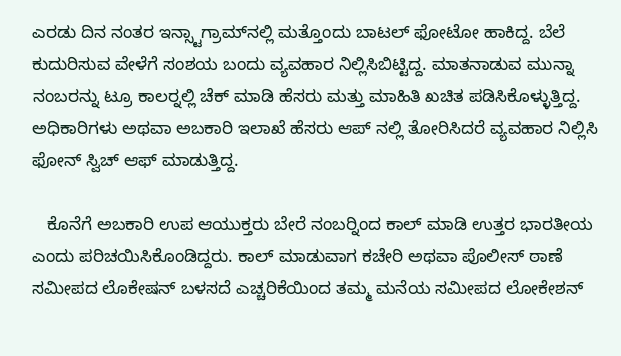ಎರಡು ದಿನ ನಂತರ ಇನ್ಸ್ಟಾಗ್ರಾಮ್‌ನಲ್ಲಿ ಮತ್ತೊಂದು ಬಾಟಲ್ ಫೋಟೋ ಹಾಕಿದ್ದ. ಬೆಲೆ ಕುದುರಿಸುವ ವೇಳೆಗೆ ಸಂಶಯ ಬಂದು ವ್ಯವಹಾರ ನಿಲ್ಲಿಸಿಬಿಟ್ಟಿದ್ದ. ಮಾತನಾಡುವ ಮುನ್ನಾ ನಂಬರನ್ನು ಟ್ರೂ ಕಾಲರ್‍ನಲ್ಲಿ ಚೆಕ್ ಮಾಡಿ ಹೆಸರು ಮತ್ತು ಮಾಹಿತಿ ಖಚಿತ ಪಡಿಸಿಕೊಳ್ಳುತ್ತಿದ್ದ. ಅಧಿಕಾರಿಗಳು ಅಥವಾ ಅಬಕಾರಿ ಇಲಾಖೆ ಹೆಸರು ಆಪ್ ನಲ್ಲಿ ತೋರಿಸಿದರೆ ವ್ಯವಹಾರ ನಿಲ್ಲಿಸಿ ಫೋನ್ ಸ್ವಿಚ್ ಆಫ್ ಮಾಡುತ್ತಿದ್ದ.

   ಕೊನೆಗೆ ಅಬಕಾರಿ ಉಪ ಆಯುಕ್ತರು ಬೇರೆ ನಂಬರ್‍ನಿಂದ ಕಾಲ್ ಮಾಡಿ ಉತ್ತರ ಭಾರತೀಯ ಎಂದು ಪರಿಚಯಿಸಿಕೊಂಡಿದ್ದರು. ಕಾಲ್ ಮಾಡುವಾಗ ಕಚೇರಿ ಅಥವಾ ಪೊಲೀಸ್ ಠಾಣೆ ಸಮೀಪದ ಲೊಕೇಷನ್ ಬಳಸದೆ ಎಚ್ಚರಿಕೆಯಿಂದ ತಮ್ಮ ಮನೆಯ ಸಮೀಪದ ಲೋಕೇಶನ್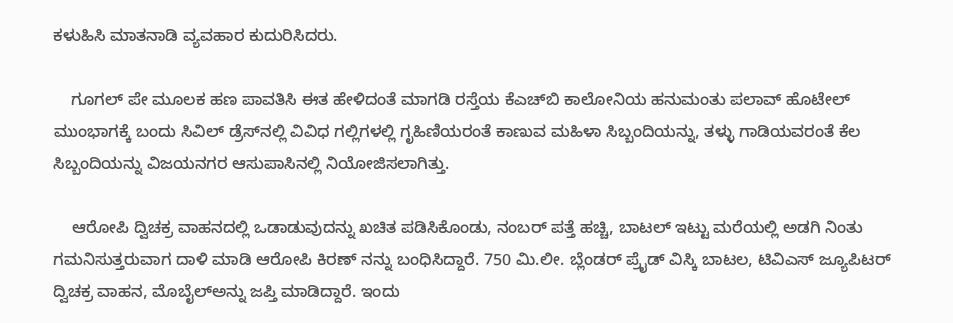ಕಳುಹಿಸಿ ಮಾತನಾಡಿ ವ್ಯವಹಾರ ಕುದುರಿಸಿದರು.

    ಗೂಗಲ್ ಪೇ ಮೂಲಕ ಹಣ ಪಾವತಿಸಿ ಈತ ಹೇಳಿದಂತೆ ಮಾಗಡಿ ರಸ್ತೆಯ ಕೆಎಚ್‌ಬಿ ಕಾಲೋನಿಯ ಹನುಮಂತು ಪಲಾವ್ ಹೊಟೇಲ್ ಮುಂಭಾಗಕ್ಕೆ ಬಂದು ಸಿವಿಲ್ ಡ್ರೆಸ್‌ನಲ್ಲಿ ವಿವಿಧ ಗಲ್ಲಿಗಳಲ್ಲಿ ಗೃಹಿಣಿಯರಂತೆ ಕಾಣುವ ಮಹಿಳಾ ಸಿಬ್ಬಂದಿಯನ್ನು, ತಳ್ಳು ಗಾಡಿಯವರಂತೆ ಕೆಲ ಸಿಬ್ಬಂದಿಯನ್ನು ವಿಜಯನಗರ ಆಸುಪಾಸಿನಲ್ಲಿ ನಿಯೋಜಿಸಲಾಗಿತ್ತು.

    ಆರೋಪಿ ದ್ವಿಚಕ್ರ ವಾಹನದಲ್ಲಿ ಒಡಾಡುವುದನ್ನು ಖಚಿತ ಪಡಿಸಿಕೊಂಡು, ನಂಬರ್ ಪತ್ತೆ ಹಚ್ಚಿ, ಬಾಟಲ್ ಇಟ್ಟು ಮರೆಯಲ್ಲಿ ಅಡಗಿ ನಿಂತು ಗಮನಿಸುತ್ತರುವಾಗ ದಾಳಿ ಮಾಡಿ ಆರೋಪಿ ಕಿರಣ್ ನನ್ನು ಬಂಧಿಸಿದ್ದಾರೆ. 750 ಮಿ.ಲೀ. ಬ್ಲೆಂಡರ್ ಪ್ರೈಡ್ ವಿಸ್ಕಿ ಬಾಟಲ, ಟಿವಿಎಸ್ ಜ್ಯೂಪಿಟರ್ ದ್ವಿಚಕ್ರ ವಾಹನ, ಮೊಬೈಲ್‌ಅನ್ನು ಜಪ್ತಿ ಮಾಡಿದ್ದಾರೆ. ಇಂದು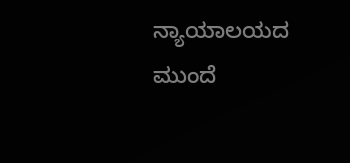ನ್ಯಾಯಾಲಯದ ಮುಂದೆ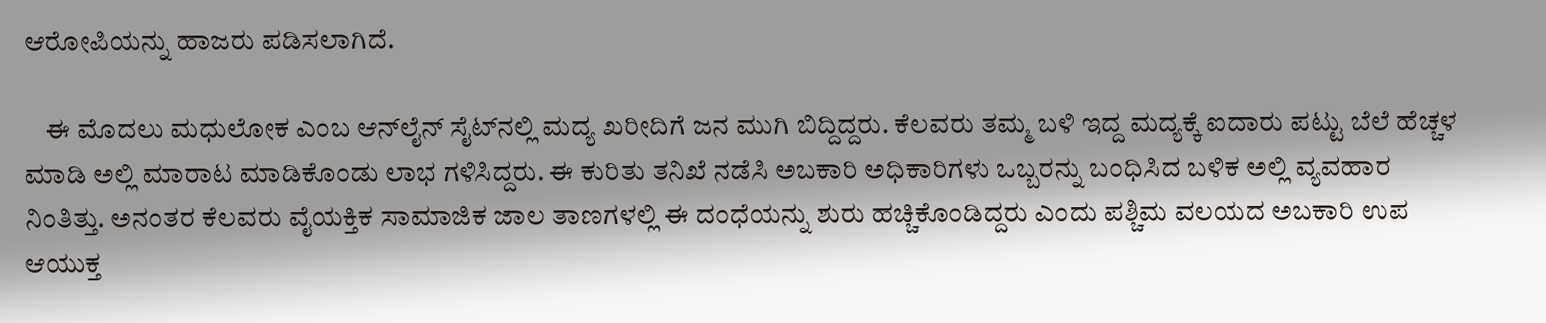ಆರೋಪಿಯನ್ನು ಹಾಜರು ಪಡಿಸಲಾಗಿದೆ.

    ಈ ಮೊದಲು ಮಧುಲೋಕ ಎಂಬ ಆನ್‌ಲೈನ್ ಸೈಟ್‌ನಲ್ಲಿ ಮದ್ಯ ಖರೀದಿಗೆ ಜನ ಮುಗಿ ಬಿದ್ದಿದ್ದರು. ಕೆಲವರು ತಮ್ಮ ಬಳಿ ಇದ್ದ ಮದ್ಯಕ್ಕೆ ಐದಾರು ಪಟ್ಟು ಬೆಲೆ ಹೆಚ್ಚಳ ಮಾಡಿ ಅಲ್ಲಿ ಮಾರಾಟ ಮಾಡಿಕೊಂಡು ಲಾಭ ಗಳಿಸಿದ್ದರು. ಈ ಕುರಿತು ತನಿಖೆ ನಡೆಸಿ ಅಬಕಾರಿ ಅಧಿಕಾರಿಗಳು ಒಬ್ಬರನ್ನು ಬಂಧಿಸಿದ ಬಳಿಕ ಅಲ್ಲಿ ವ್ಯವಹಾರ ನಿಂತಿತ್ತು. ಅನಂತರ ಕೆಲವರು ವೈಯಕ್ತಿಕ ಸಾಮಾಜಿಕ ಜಾಲ ತಾಣಗಳಲ್ಲಿ ಈ ದಂಧೆಯನ್ನು ಶುರು ಹಚ್ಚಿಕೊಂಡಿದ್ದರು ಎಂದು ಪಶ್ಚಿಮ ವಲಯದ ಅಬಕಾರಿ ಉಪ ಆಯುಕ್ತ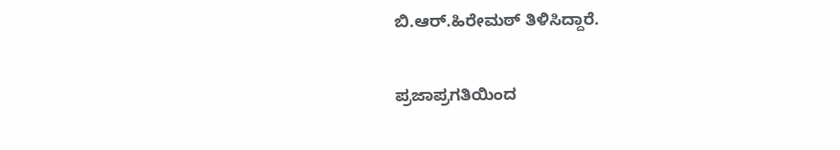ಬಿ.ಆರ್.ಹಿರೇಮಠ್ ತಿಳಿಸಿದ್ದಾರೆ.

ಪ್ರಜಾಪ್ರಗತಿಯಿಂದ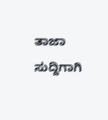ತಾಜಾ ಸುದ್ದಿಗಾಗಿ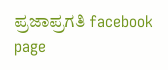ಪ್ರಜಾಪ್ರಗತಿ facebook page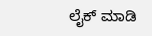ಲೈಕ್ ಮಾಡಿ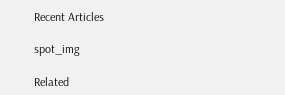Recent Articles

spot_img

Related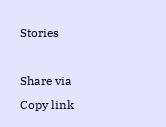Stories

Share via
Copy link